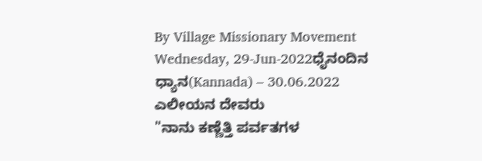By Village Missionary Movement
Wednesday, 29-Jun-2022ಧೈನಂದಿನ ಧ್ಯಾನ(Kannada) – 30.06.2022
ಎಲೀಯನ ದೇವರು
"ನಾನು ಕಣ್ಣೆತ್ತಿ ಪರ್ವತಗಳ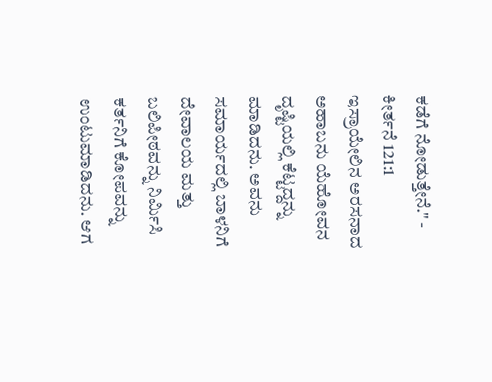ಕಡೆಗೆ ನೋಡುತ್ತೇನೆ." - ಕೀರ್ತನೆ 121:1
ಇಸ್ರಾಯೇಲಿನ ಅರಸನಾದ ಅಹಾಬನು ಯೆಹೋವನ ದೃಷ್ಟಿಯಲ್ಲಿ ಕೆಟ್ಟದ್ದನ್ನು ಮಾಡಿದನು. ಅವನು ಸಮಾರ್ಯದಲ್ಲಿ ಬಾಳನಿಗೆ ದೇವಾಲಯ ಮತ್ತು ಬಲಿಪೀಠವನ್ನು ನಿರ್ಮಿಸಿ ಕರ್ತನಿಗೆ ಕೋಪವನ್ನು ಉಂಟುಮಾಡಿದನು. ಆಗ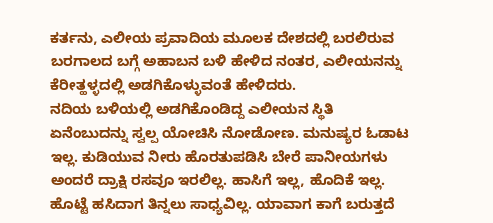ಕರ್ತನು, ಎಲೀಯ ಪ್ರವಾದಿಯ ಮೂಲಕ ದೇಶದಲ್ಲಿ ಬರಲಿರುವ ಬರಗಾಲದ ಬಗ್ಗೆ ಅಹಾಬನ ಬಳಿ ಹೇಳಿದ ನಂತರ, ಎಲೀಯನನ್ನು ಕೆರೀತ್ಹಳ್ಳದಲ್ಲಿ ಅಡಗಿಕೊಳ್ಳುವಂತೆ ಹೇಳಿದರು.
ನದಿಯ ಬಳಿಯಲ್ಲಿ ಅಡಗಿಕೊಂಡಿದ್ದ ಎಲೀಯನ ಸ್ಥಿತಿ ಏನೆಂಬುದನ್ನು ಸ್ವಲ್ಪ ಯೋಚಿಸಿ ನೋಡೋಣ. ಮನುಷ್ಯರ ಓಡಾಟ ಇಲ್ಲ. ಕುಡಿಯುವ ನೀರು ಹೊರತುಪಡಿಸಿ ಬೇರೆ ಪಾನೀಯಗಳು ಅಂದರೆ ದ್ರಾಕ್ಷಿ ರಸವೂ ಇರಲಿಲ್ಲ. ಹಾಸಿಗೆ ಇಲ್ಲ, ಹೊದಿಕೆ ಇಲ್ಲ. ಹೊಟ್ಟೆ ಹಸಿದಾಗ ತಿನ್ನಲು ಸಾಧ್ಯವಿಲ್ಲ. ಯಾವಾಗ ಕಾಗೆ ಬರುತ್ತದೆ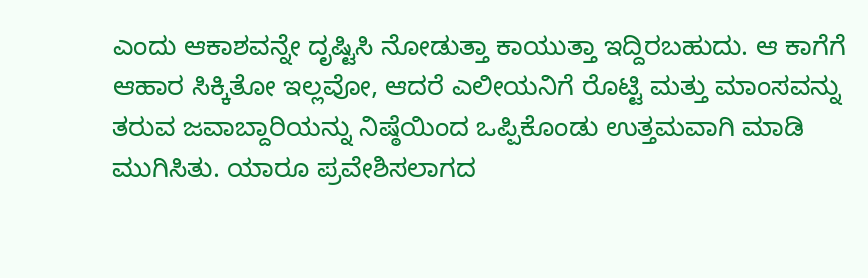ಎಂದು ಆಕಾಶವನ್ನೇ ದೃಷ್ಟಿಸಿ ನೋಡುತ್ತಾ ಕಾಯುತ್ತಾ ಇದ್ದಿರಬಹುದು. ಆ ಕಾಗೆಗೆ ಆಹಾರ ಸಿಕ್ಕಿತೋ ಇಲ್ಲವೋ, ಆದರೆ ಎಲೀಯನಿಗೆ ರೊಟ್ಟಿ ಮತ್ತು ಮಾಂಸವನ್ನು ತರುವ ಜವಾಬ್ದಾರಿಯನ್ನು ನಿಷ್ಠೆಯಿಂದ ಒಪ್ಪಿಕೊಂಡು ಉತ್ತಮವಾಗಿ ಮಾಡಿ ಮುಗಿಸಿತು. ಯಾರೂ ಪ್ರವೇಶಿಸಲಾಗದ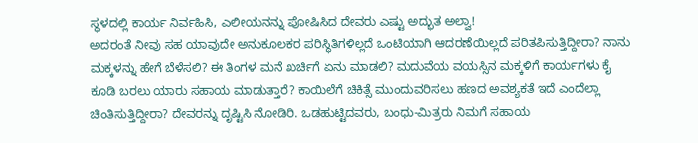ಸ್ಥಳದಲ್ಲಿ ಕಾರ್ಯ ನಿರ್ವಹಿಸಿ, ಎಲೀಯನನ್ನು ಪೋಷಿಸಿದ ದೇವರು ಎಷ್ಟು ಅದ್ಭುತ ಅಲ್ವಾ!
ಅದರಂತೆ ನೀವು ಸಹ ಯಾವುದೇ ಅನುಕೂಲಕರ ಪರಿಸ್ಥಿತಿಗಳಿಲ್ಲದೆ ಒಂಟಿಯಾಗಿ ಆದರಣೆಯಿಲ್ಲದೆ ಪರಿತಪಿಸುತ್ತಿದ್ದೀರಾ? ನಾನು ಮಕ್ಕಳನ್ನು ಹೇಗೆ ಬೆಳೆಸಲಿ? ಈ ತಿಂಗಳ ಮನೆ ಖರ್ಚಿಗೆ ಏನು ಮಾಡಲಿ? ಮದುವೆಯ ವಯಸ್ಸಿನ ಮಕ್ಕಳಿಗೆ ಕಾರ್ಯಗಳು ಕೈ ಕೂಡಿ ಬರಲು ಯಾರು ಸಹಾಯ ಮಾಡುತ್ತಾರೆ? ಕಾಯಿಲೆಗೆ ಚಿಕಿತ್ಸೆ ಮುಂದುವರಿಸಲು ಹಣದ ಅವಶ್ಯಕತೆ ಇದೆ ಎಂದೆಲ್ಲಾ ಚಿಂತಿಸುತ್ತಿದ್ದೀರಾ? ದೇವರನ್ನು ದೃಷ್ಟಿಸಿ ನೋಡಿರಿ. ಒಡಹುಟ್ಟಿದವರು, ಬಂಧು-ಮಿತ್ರರು ನಿಮಗೆ ಸಹಾಯ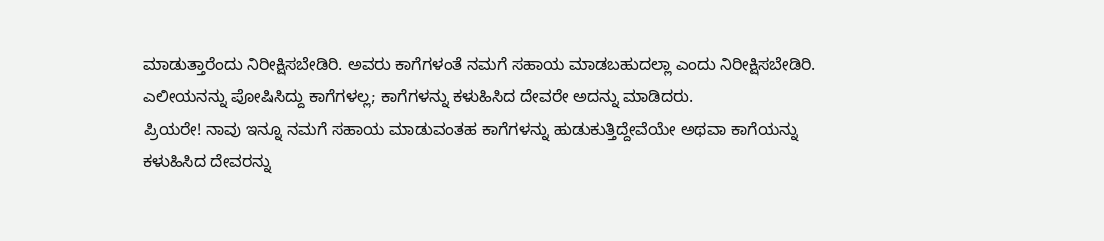ಮಾಡುತ್ತಾರೆಂದು ನಿರೀಕ್ಷಿಸಬೇಡಿರಿ. ಅವರು ಕಾಗೆಗಳಂತೆ ನಮಗೆ ಸಹಾಯ ಮಾಡಬಹುದಲ್ಲಾ ಎಂದು ನಿರೀಕ್ಷಿಸಬೇಡಿರಿ. ಎಲೀಯನನ್ನು ಪೋಷಿಸಿದ್ದು ಕಾಗೆಗಳಲ್ಲ; ಕಾಗೆಗಳನ್ನು ಕಳುಹಿಸಿದ ದೇವರೇ ಅದನ್ನು ಮಾಡಿದರು.
ಪ್ರಿಯರೇ! ನಾವು ಇನ್ನೂ ನಮಗೆ ಸಹಾಯ ಮಾಡುವಂತಹ ಕಾಗೆಗಳನ್ನು ಹುಡುಕುತ್ತಿದ್ದೇವೆಯೇ ಅಥವಾ ಕಾಗೆಯನ್ನು ಕಳುಹಿಸಿದ ದೇವರನ್ನು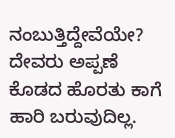ನಂಬುತ್ತಿದ್ದೇವೆಯೇ? ದೇವರು ಅಪ್ಪಣೆ ಕೊಡದ ಹೊರತು ಕಾಗೆ ಹಾರಿ ಬರುವುದಿಲ್ಲ.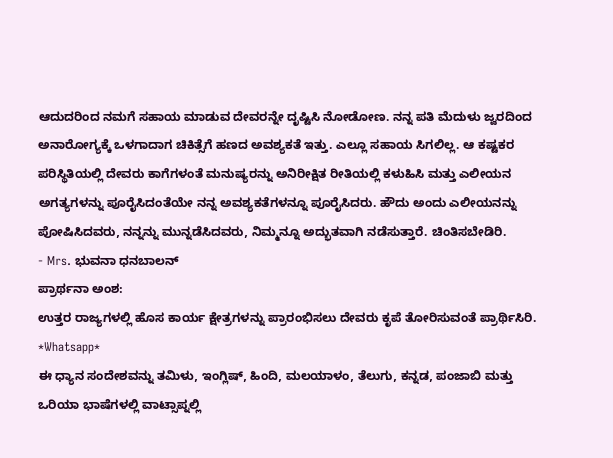ಆದುದರಿಂದ ನಮಗೆ ಸಹಾಯ ಮಾಡುವ ದೇವರನ್ನೇ ದೃಷ್ಟಿಸಿ ನೋಡೋಣ. ನನ್ನ ಪತಿ ಮೆದುಳು ಜ್ವರದಿಂದ ಅನಾರೋಗ್ಯಕ್ಕೆ ಒಳಗಾದಾಗ ಚಿಕಿತ್ಸೆಗೆ ಹಣದ ಅವಶ್ಯಕತೆ ಇತ್ತು. ಎಲ್ಲೂ ಸಹಾಯ ಸಿಗಲಿಲ್ಲ. ಆ ಕಷ್ಟಕರ ಪರಿಸ್ಥಿತಿಯಲ್ಲಿ ದೇವರು ಕಾಗೆಗಳಂತೆ ಮನುಷ್ಯರನ್ನು ಅನಿರೀಕ್ಷಿತ ರೀತಿಯಲ್ಲಿ ಕಳುಹಿಸಿ ಮತ್ತು ಎಲೀಯನ ಅಗತ್ಯಗಳನ್ನು ಪೂರೈಸಿದಂತೆಯೇ ನನ್ನ ಅವಶ್ಯಕತೆಗಳನ್ನೂ ಪೂರೈಸಿದರು. ಹೌದು ಅಂದು ಎಲೀಯನನ್ನು ಪೋಷಿಸಿದವರು, ನನ್ನನ್ನು ಮುನ್ನಡೆಸಿದವರು, ನಿಮ್ಮನ್ನೂ ಅದ್ಭುತವಾಗಿ ನಡೆಸುತ್ತಾರೆ. ಚಿಂತಿಸಬೇಡಿರಿ.
- Mrs. ಭುವನಾ ಧನಬಾಲನ್
ಪ್ರಾರ್ಥನಾ ಅಂಶ:
ಉತ್ತರ ರಾಜ್ಯಗಳಲ್ಲಿ ಹೊಸ ಕಾರ್ಯ ಕ್ಷೇತ್ರಗಳನ್ನು ಪ್ರಾರಂಭಿಸಲು ದೇವರು ಕೃಪೆ ತೋರಿಸುವಂತೆ ಪ್ರಾರ್ಥಿಸಿರಿ.
*Whatsapp*
ಈ ಧ್ಯಾನ ಸಂದೇಶವನ್ನು ತಮಿಳು, ಇಂಗ್ಲಿಷ್, ಹಿಂದಿ, ಮಲಯಾಳಂ, ತೆಲುಗು, ಕನ್ನಡ, ಪಂಜಾಬಿ ಮತ್ತು ಒರಿಯಾ ಭಾಷೆಗಳಲ್ಲಿ ವಾಟ್ಸಾಪ್ನಲ್ಲಿ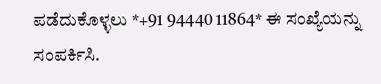ಪಡೆದುಕೊಳ್ಳಲು *+91 94440 11864* ಈ ಸಂಖ್ಯೆಯನ್ನು ಸಂಪರ್ಕಿಸಿ.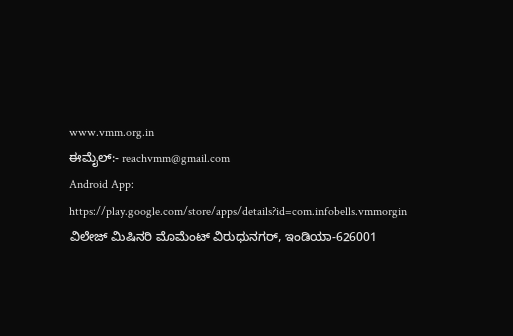www.vmm.org.in
ಈಮೈಲ್:- reachvmm@gmail.com
Android App: https://play.google.com/store/apps/details?id=com.infobells.vmmorgin
ವಿಲೇಜ್ ಮಿಷಿನರಿ ಮೊಮೆಂಟ್ ವಿರುಧುನಗರ್, ಇಂಡಿಯಾ-626001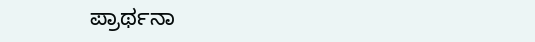ಪ್ರಾರ್ಥನಾ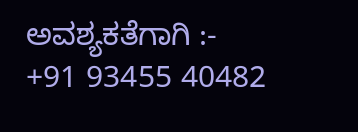ಅವಶ್ಯಕತೆಗಾಗಿ :- +91 93455 40482